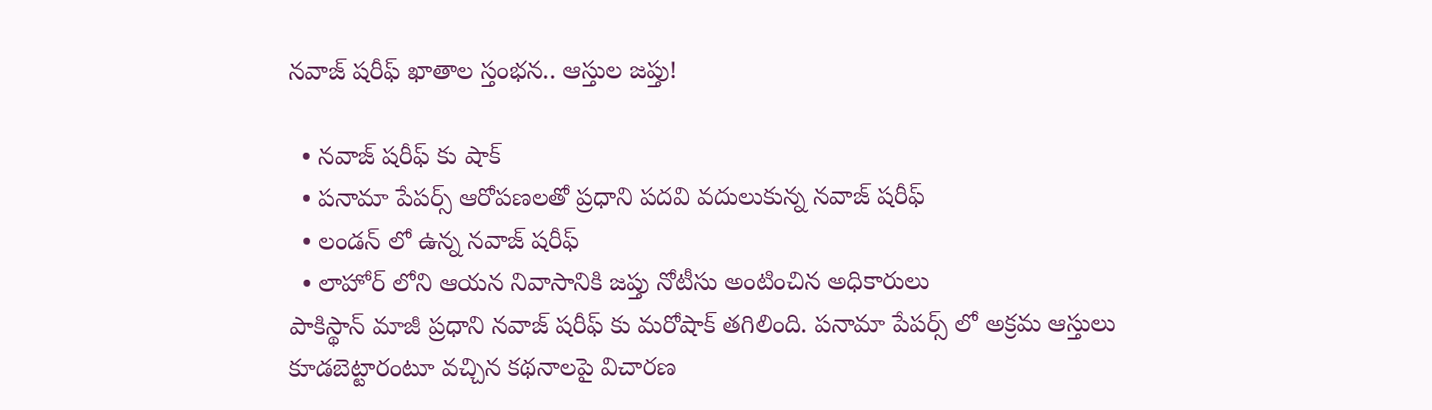నవాజ్ షరీఫ్ ఖాతాల స్తంభన.. ఆస్తుల జప్తు!

  • నవాజ్ షరీఫ్ కు షాక్
  • పనామా పేపర్స్ ఆరోపణలతో ప్రధాని పదవి వదులుకున్న నవాజ్ షరీఫ్
  • లండన్ లో ఉన్న నవాజ్ షరీఫ్
  • లాహోర్ లోని ఆయన నివాసానికి జప్తు నోటీసు అంటించిన అధికారులు
పాకిస్థాన్ మాజీ ప్రధాని నవాజ్ షరీఫ్ కు మరోషాక్ తగిలింది. పనామా పేపర్స్ లో అక్రమ ఆస్తులు కూడబెట్టారంటూ వచ్చిన కథనాలపై విచారణ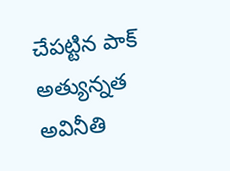చేపట్టిన పాక్ అత్యున్నత అవినీతి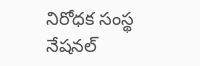నిరోధక సంస్థ నేషనల్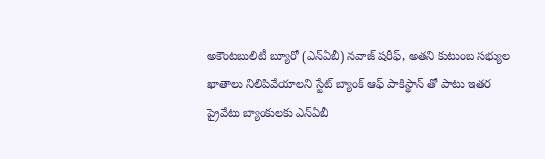అకౌంటబులిటీ బ్యూరో (ఎన్ఏబీ) నవాజ్ షరీఫ్, అతని కుటుంబ సభ్యుల ఖాతాలు నిలిపివేయాలని స్టేట్ బ్యాంక్ ఆఫ్ పాకిస్థాన్ తో పాటు ఇతర ప్రైవేటు బ్యాంకులకు ఎన్ఏబీ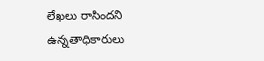లేఖలు రాసిందని ఉన్నతాధికారులు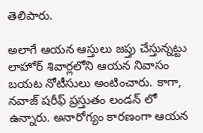తెలిపారు.

అలాగే ఆయన ఆస్తులు జప్తు చేస్తున్నట్టు లాహోర్ శివార్లలోని ఆయన నివాసం బయట నోటీసులు అంటించారు. కాగా, నవాజ్ షరీఫ్ ప్రస్తుతం లండన్ లో ఉన్నారు. అనారోగ్యం కారణంగా ఆయన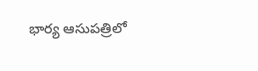భార్య ఆసుపత్రిలో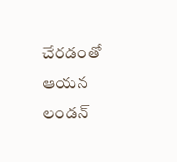చేరడంతో ఆయన లండన్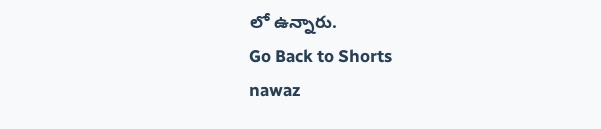లో ఉన్నారు.
Go Back to Shorts
nawaz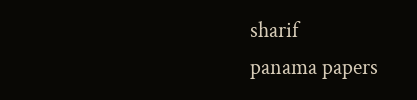sharif
panama papers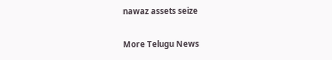nawaz assets seize

More Telugu News